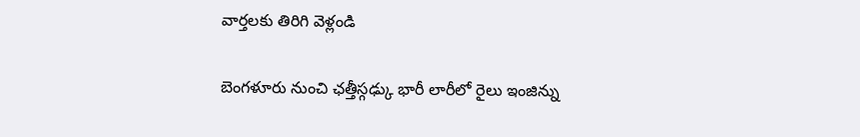వార్తలకు తిరిగి వెళ్లండి

బెంగళూరు నుంచి ఛత్తీస్గఢ్కు భారీ లారీలో రైలు ఇంజిన్ను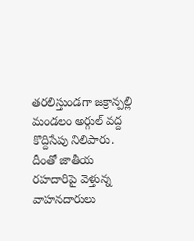తరలిస్తుండగా జక్రాన్పల్లి మండలం అర్గుల్ వద్ద కొద్దిసేపు నిలిపారు.
దీంతో జాతీయ రహదారిపై వెళ్తున్న వాహనదారులు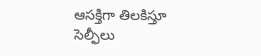ఆసక్తిగా తిలకిస్తూ సెల్ఫీలు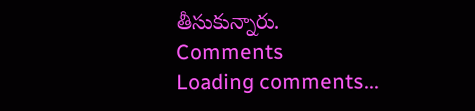తీసుకున్నారు.
Comments
Loading comments...